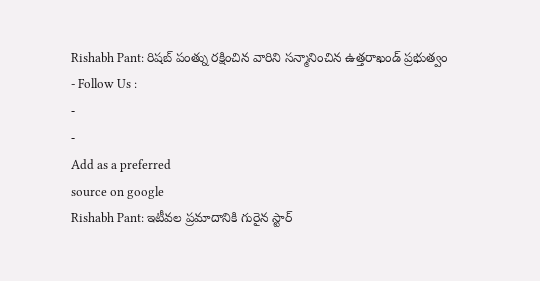Rishabh Pant: రిషబ్ పంత్ను రక్షించిన వారిని సన్మానించిన ఉత్తరాఖండ్ ప్రభుత్వం
- Follow Us :
-
-
Add as a preferred
source on google
Rishabh Pant: ఇటీవల ప్రమాదానికి గురైన స్టార్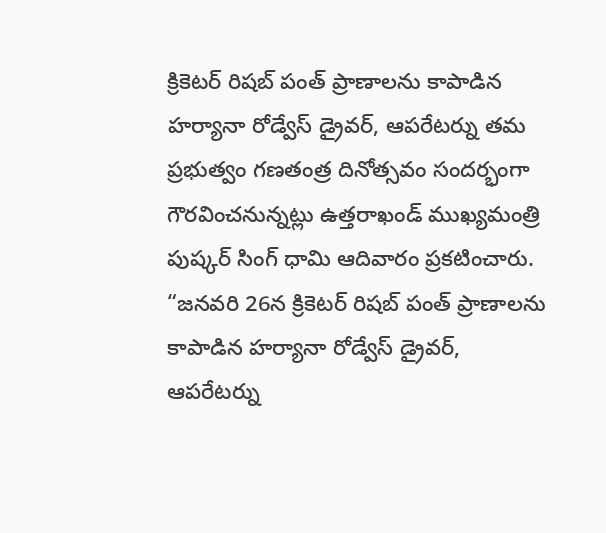క్రికెటర్ రిషబ్ పంత్ ప్రాణాలను కాపాడిన హర్యానా రోడ్వేస్ డ్రైవర్, ఆపరేటర్ను తమ ప్రభుత్వం గణతంత్ర దినోత్సవం సందర్భంగా గౌరవించనున్నట్లు ఉత్తరాఖండ్ ముఖ్యమంత్రి పుష్కర్ సింగ్ ధామి ఆదివారం ప్రకటించారు. “జనవరి 26న క్రికెటర్ రిషబ్ పంత్ ప్రాణాలను కాపాడిన హర్యానా రోడ్వేస్ డ్రైవర్, ఆపరేటర్ను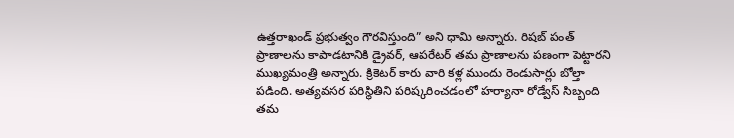ఉత్తరాఖండ్ ప్రభుత్వం గౌరవిస్తుంది” అని ధామి అన్నారు. రిషబ్ పంత్ ప్రాణాలను కాపాడటానికి డ్రైవర్, ఆపరేటర్ తమ ప్రాణాలను పణంగా పెట్టారని ముఖ్యమంత్రి అన్నారు. క్రికెటర్ కారు వారి కళ్ల ముందు రెండుసార్లు బోల్తా పడింది. అత్యవసర పరిస్థితిని పరిష్కరించడంలో హర్యానా రోడ్వేస్ సిబ్బంది తమ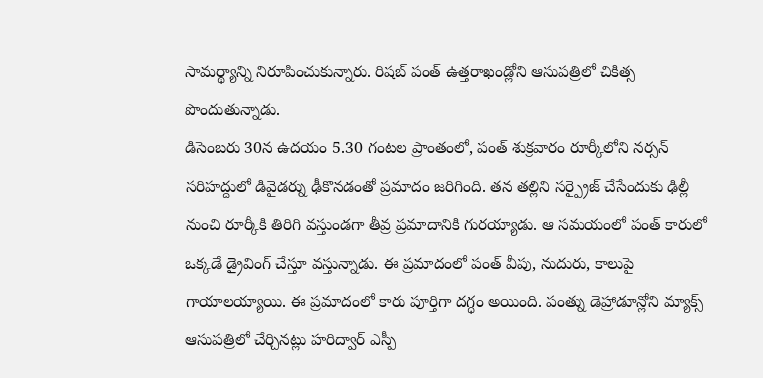సామర్థ్యాన్ని నిరూపించుకున్నారు. రిషబ్ పంత్ ఉత్తరాఖండ్లోని ఆసుపత్రిలో చికిత్స పొందుతున్నాడు.
డిసెంబరు 30న ఉదయం 5.30 గంటల ప్రాంతంలో, పంత్ శుక్రవారం రూర్కీలోని నర్సన్ సరిహద్దులో డివైడర్ను ఢీకొనడంతో ప్రమాదం జరిగింది. తన తల్లిని సర్ప్రైజ్ చేసేందుకు ఢిల్లీ నుంచి రూర్కీకి తిరిగి వస్తుండగా తీవ్ర ప్రమాదానికి గురయ్యాడు. ఆ సమయంలో పంత్ కారులో ఒక్కడే డ్రైవింగ్ చేస్తూ వస్తున్నాడు. ఈ ప్రమాదంలో పంత్ వీపు, నుదురు, కాలుపై గాయాలయ్యాయి. ఈ ప్రమాదంలో కారు పూర్తిగా దగ్ధం అయింది. పంత్ను డెహ్రాడూన్లోని మ్యాక్స్ ఆసుపత్రిలో చేర్చినట్లు హరిద్వార్ ఎస్పీ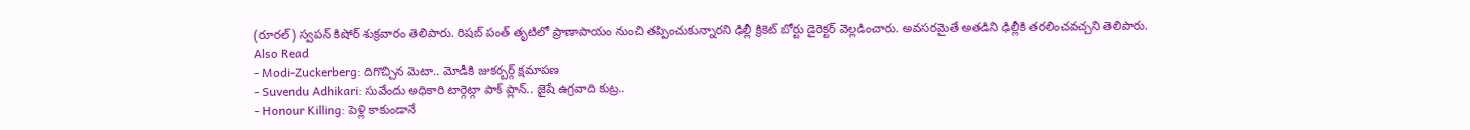(రూరల్) స్వపన్ కిషోర్ శుక్రవారం తెలిపారు. రిషబ్ పంత్ తృటిలో ప్రాణాపాయం నుంచి తప్పించుకున్నారని ఢిల్లీ క్రికెట్ బోర్టు డైరెక్టర్ వెల్లడించారు. అవసరమైతే అతడిని ఢిల్లీకి తరలించవచ్చని తెలిపారు.
Also Read
- Modi-Zuckerberg: దిగొచ్చిన మెటా.. మోడీకి జుకర్బర్గ్ క్షమాపణ
- Suvendu Adhikari: సువేందు అధికారి టార్గెట్గా పాక్ ప్లాన్.. జైషే ఉగ్రవాది కుట్ర..
- Honour Killing: పెళ్లి కాకుండానే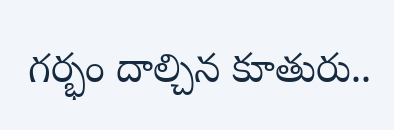గర్భం దాల్చిన కూతురు..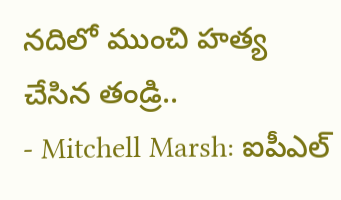నదిలో ముంచి హత్య చేసిన తండ్రి..
- Mitchell Marsh: ఐపీఎల్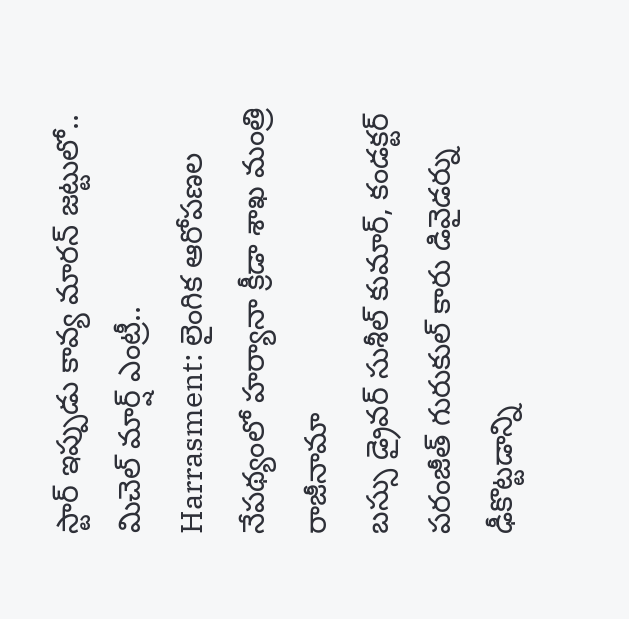స్టార్ ఇప్పుడు కావ్య మారన్ జట్టులో.. మిచెల్ మార్ష్ ఎంట్రీ..
Harrasment: లైంగిక ఆరోపణల నేపథ్యంలో హర్యానా క్రీడా శాఖ మంత్రి రాజీనామా
బస్సు డ్రైవర్ సుశీల్ కుమార్, కండక్టర్ పరంజీత్ గురుకుల్ కారు డివైడర్ను ఢీకొట్టడాన్ని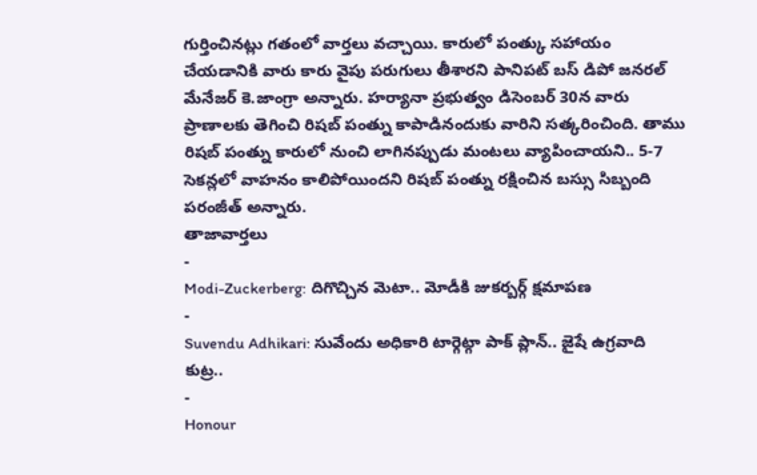గుర్తించినట్లు గతంలో వార్తలు వచ్చాయి. కారులో పంత్కు సహాయం చేయడానికి వారు కారు వైపు పరుగులు తీశారని పానిపట్ బస్ డిపో జనరల్ మేనేజర్ కె.జాంగ్రా అన్నారు. హర్యానా ప్రభుత్వం డిసెంబర్ 30న వారు ప్రాణాలకు తెగించి రిషబ్ పంత్ను కాపాడినందుకు వారిని సత్కరించింది. తాము రిషబ్ పంత్ను కారులో నుంచి లాగినప్పుడు మంటలు వ్యాపించాయని.. 5-7 సెకన్లలో వాహనం కాలిపోయిందని రిషబ్ పంత్ను రక్షించిన బస్సు సిబ్బంది పరంజీత్ అన్నారు.
తాజావార్తలు
-
Modi-Zuckerberg: దిగొచ్చిన మెటా.. మోడీకి జుకర్బర్గ్ క్షమాపణ
-
Suvendu Adhikari: సువేందు అధికారి టార్గెట్గా పాక్ ప్లాన్.. జైషే ఉగ్రవాది కుట్ర..
-
Honour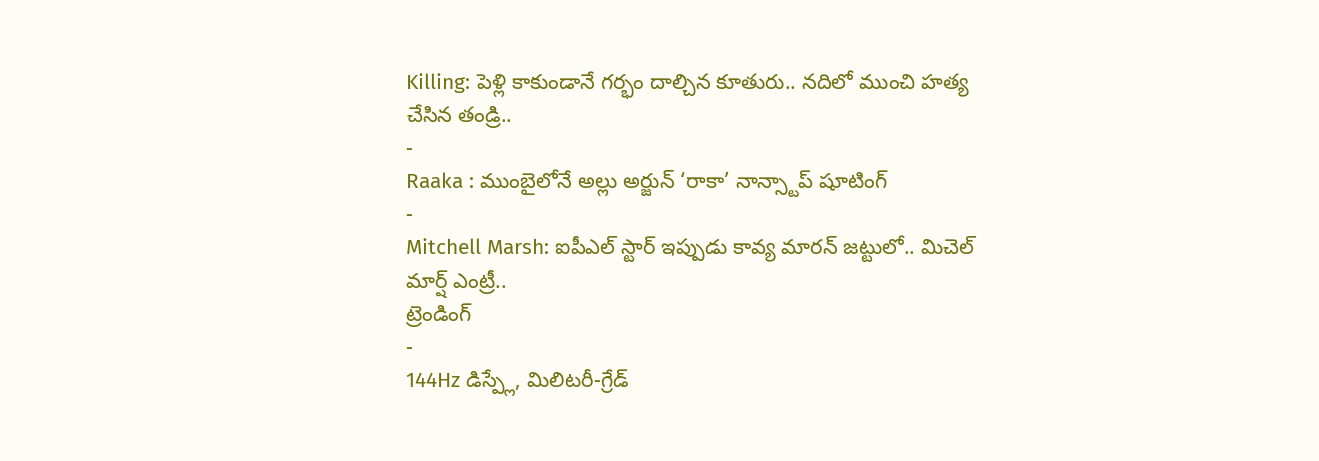Killing: పెళ్లి కాకుండానే గర్భం దాల్చిన కూతురు.. నదిలో ముంచి హత్య చేసిన తండ్రి..
-
Raaka : ముంబైలోనే అల్లు అర్జున్ ‘రాకా’ నాన్స్టాప్ షూటింగ్
-
Mitchell Marsh: ఐపీఎల్ స్టార్ ఇప్పుడు కావ్య మారన్ జట్టులో.. మిచెల్ మార్ష్ ఎంట్రీ..
ట్రెండింగ్
-
144Hz డిస్ప్లే, మిలిటరీ-గ్రేడ్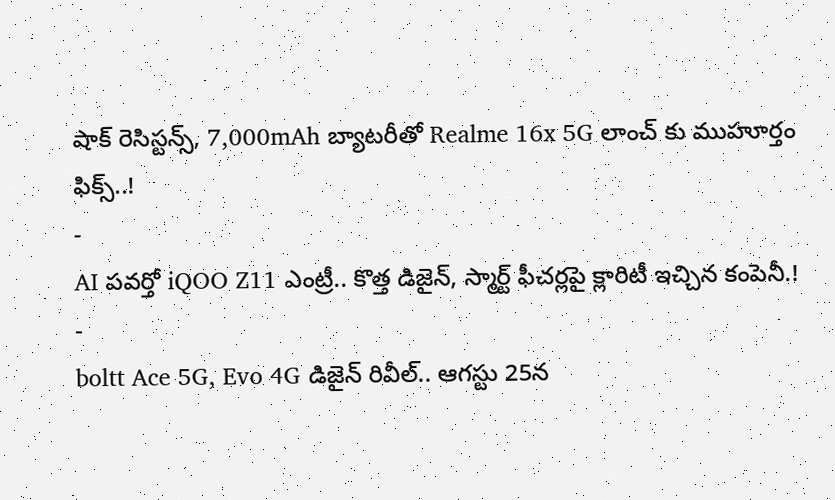షాక్ రెసిస్టన్స్, 7,000mAh బ్యాటరీతో Realme 16x 5G లాంచ్ కు ముహూర్తం ఫిక్స్..!
-
AI పవర్తో iQOO Z11 ఎంట్రీ.. కొత్త డిజైన్, స్మార్ట్ ఫీచర్లపై క్లారిటీ ఇచ్చిన కంపెనీ.!
-
boltt Ace 5G, Evo 4G డిజైన్ రివీల్.. ఆగస్టు 25న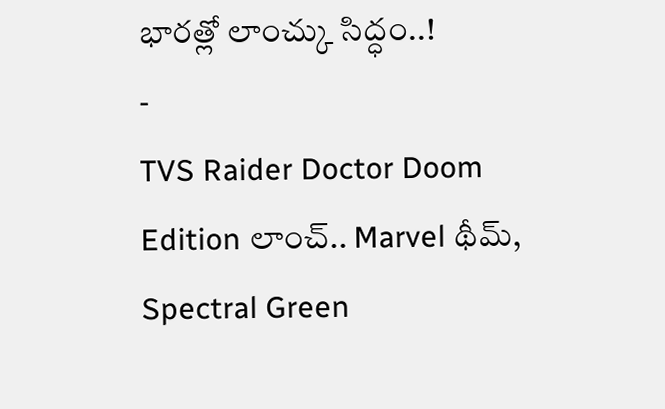భారత్లో లాంచ్కు సిద్ధం..!
-
TVS Raider Doctor Doom Edition లాంచ్.. Marvel థీమ్, Spectral Green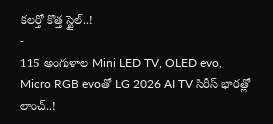కలర్తో కొత్త స్టైల్..!
-
115 అంగుళాల Mini LED TV, OLED evo, Micro RGB evoతో LG 2026 AI TV సిరీస్ భారత్లో లాంచ్..!